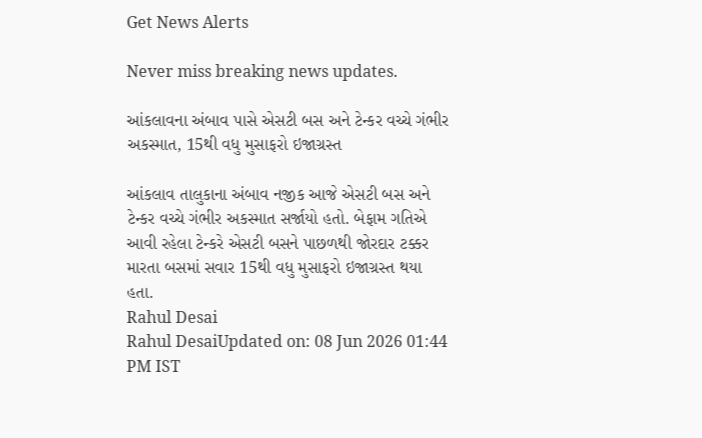Get News Alerts

Never miss breaking news updates.

આંકલાવના અંબાવ પાસે એસટી બસ અને ટેન્કર વચ્ચે ગંભીર અકસ્માત, 15થી વધુ મુસાફરો ઇજાગ્રસ્ત

આંકલાવ તાલુકાના અંબાવ નજીક આજે એસટી બસ અને ટેન્કર વચ્ચે ગંભીર અકસ્માત સર્જાયો હતો. બેફામ ગતિએ આવી રહેલા ટેન્કરે એસટી બસને પાછળથી જોરદાર ટક્કર મારતા બસમાં સવાર 15થી વધુ મુસાફરો ઇજાગ્રસ્ત થયા હતા.
Rahul Desai
Rahul DesaiUpdated on: 08 Jun 2026 01:44 PM IST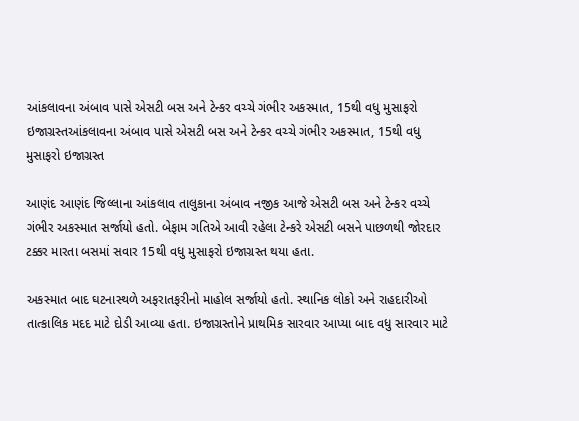આંકલાવના અંબાવ પાસે એસટી બસ અને ટેન્કર વચ્ચે ગંભીર અકસ્માત, 15થી વધુ મુસાફરો ઇજાગ્રસ્તઆંકલાવના અંબાવ પાસે એસટી બસ અને ટેન્કર વચ્ચે ગંભીર અકસ્માત, 15થી વધુ મુસાફરો ઇજાગ્રસ્ત

આણંદ આણંદ જિલ્લાના આંકલાવ તાલુકાના અંબાવ નજીક આજે એસટી બસ અને ટેન્કર વચ્ચે ગંભીર અકસ્માત સર્જાયો હતો. બેફામ ગતિએ આવી રહેલા ટેન્કરે એસટી બસને પાછળથી જોરદાર ટક્કર મારતા બસમાં સવાર 15થી વધુ મુસાફરો ઇજાગ્રસ્ત થયા હતા.

અકસ્માત બાદ ઘટનાસ્થળે અફરાતફરીનો માહોલ સર્જાયો હતો. સ્થાનિક લોકો અને રાહદારીઓ તાત્કાલિક મદદ માટે દોડી આવ્યા હતા. ઇજાગ્રસ્તોને પ્રાથમિક સારવાર આપ્યા બાદ વધુ સારવાર માટે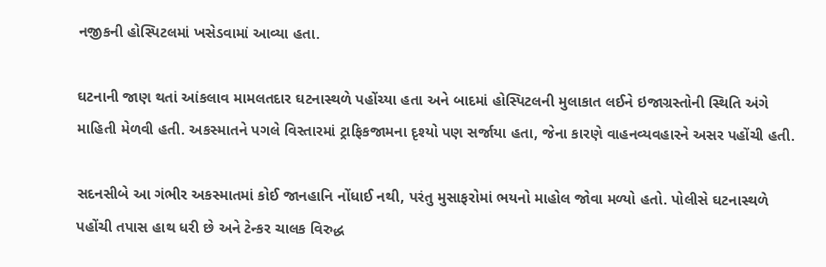નજીકની હોસ્પિટલમાં ખસેડવામાં આવ્યા હતા.

ઘટનાની જાણ થતાં આંકલાવ મામલતદાર ઘટનાસ્થળે પહોંચ્યા હતા અને બાદમાં હોસ્પિટલની મુલાકાત લઈને ઇજાગ્રસ્તોની સ્થિતિ અંગે માહિતી મેળવી હતી. અકસ્માતને પગલે વિસ્તારમાં ટ્રાફિકજામના દૃશ્યો પણ સર્જાયા હતા, જેના કારણે વાહનવ્યવહારને અસર પહોંચી હતી.

સદનસીબે આ ગંભીર અકસ્માતમાં કોઈ જાનહાનિ નોંધાઈ નથી, પરંતુ મુસાફરોમાં ભયનો માહોલ જોવા મળ્યો હતો. પોલીસે ઘટનાસ્થળે પહોંચી તપાસ હાથ ધરી છે અને ટેન્કર ચાલક વિરુદ્ધ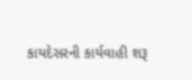કાયદેસરની કાર્યવાહી શરૂ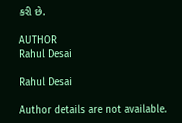કરી છે.

AUTHOR
Rahul Desai

Rahul Desai

Author details are not available.